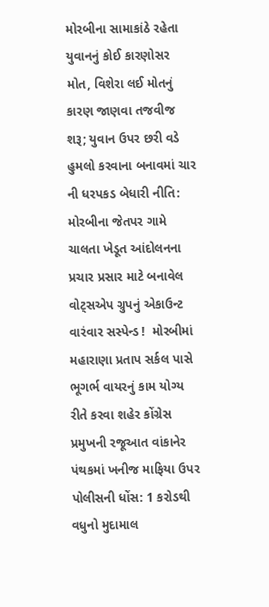મોરબીના સામાકાંઠે રહેતા યુવાનનું કોઈ કારણોસર મોત, વિશેરા લઈ મોતનું કારણ જાણવા તજવીજ શરૂ; યુવાન ઉપર છરી વડે હુમલો કરવાના બનાવમાં ચાર ની ધરપકડ બેધારી નીતિ: મોરબીના જેતપર ગામે ચાલતા ખેડૂત આંદોલનના પ્રચાર પ્રસાર માટે બનાવેલ વોટ્સએપ ગ્રુપનું એકાઉન્ટ વારંવાર સસ્પેન્ડ !  મોરબીમાં મહારાણા પ્રતાપ સર્કલ પાસે ભૂગર્ભ વાયરનું કામ યોગ્ય રીતે કરવા શહેર કોંગ્રેસ પ્રમુખની રજૂઆત વાંકાનેર પંથકમાં ખનીજ માફિયા ઉપર પોલીસની ધોંસ: 1 કરોડથી વધુનો મુદામાલ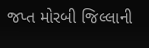જપ્ત મોરબી જિલ્લાની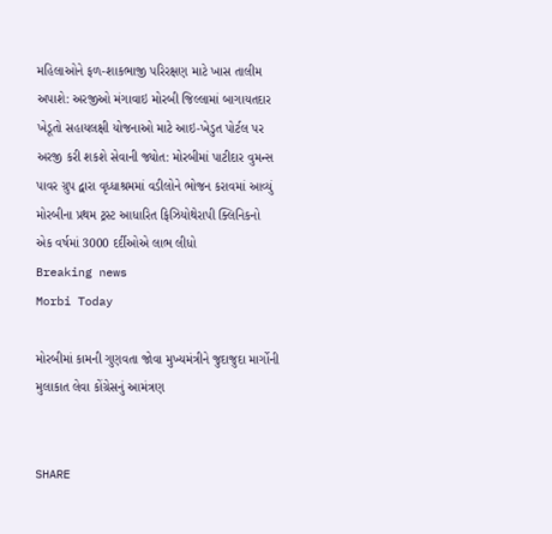મહિલાઓને ફળ-શાકભાજી પરિરક્ષણ માટે ખાસ તાલીમ અપાશે: અરજીઓ મંગાવાઇ મોરબી જિલ્લામાં બાગાયતદાર ખેડૂતો સહાયલક્ષી યોજનાઓ માટે આઇ-ખેડુત પોર્ટલ પર અરજી કરી શકશે સેવાની જ્યોત: મોરબીમાં પાટીદાર વુમન્સ પાવર ગ્રુપ દ્વારા વૃધ્ધાશ્રમમાં વડીલોને ભોજન કરાવમાં આવ્યું મોરબીના પ્રથમ ટ્રસ્ટ આધારિત ફિઝિયોથેરાપી ક્લિનિકનો એક વર્ષમાં 3000 દર્દીઓએ લાભ લીધો
Breaking news
Morbi Today

મોરબીમાં કામની ગુણવતા જોવા મુખ્યમંત્રીને જુદાજુદા માર્ગોની મુલાકાત લેવા કોંગ્રેસનું આમંત્રણ


SHARE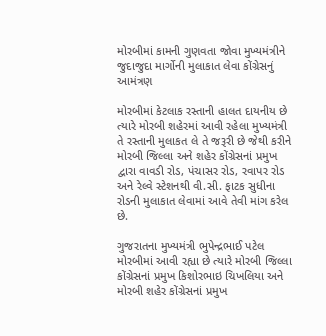મોરબીમાં કામની ગુણવતા જોવા મુખ્યમંત્રીને જુદાજુદા માર્ગોની મુલાકાત લેવા કોંગ્રેસનું આમંત્રણ

મોરબીમાં કેટલાક રસ્તાની હાલત દાયનીય છે ત્યારે મોરબી શહેરમાં આવી રહેલા મુખ્યમંત્રી તે રસ્તાની મુલાકત લે તે જરૂરી છે જેથી કરીને મોરબી જિલ્લા અને શહેર કોંગ્રેસનાં પ્રમુખ દ્વારા વાવડી રોડ, પંચાસર રોડ, રવાપર રોડ અને રેલ્વે સ્ટેશનથી વી.સી. ફાટક સુધીના રોડની મુલાકાત લેવામાં આવે તેવી માંગ કરેલ છે.

ગુજરાતના મુખ્યમંત્રી ભુપેન્દ્રભાઈ પટેલ મોરબીમાં આવી રહ્યા છે ત્યારે મોરબી જિલ્લા કોંગ્રેસનાં પ્રમુખ કિશોરભાઇ ચિખલિયા અને મોરબી શહેર કોંગ્રેસનાં પ્રમુખ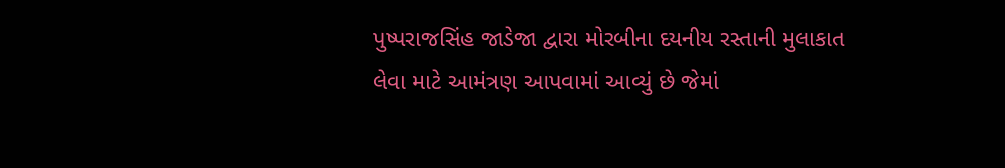પુષ્પરાજસિંહ જાડેજા દ્વારા મોરબીના દયનીય રસ્તાની મુલાકાત લેવા માટે આમંત્રણ આપવામાં આવ્યું છે જેમાં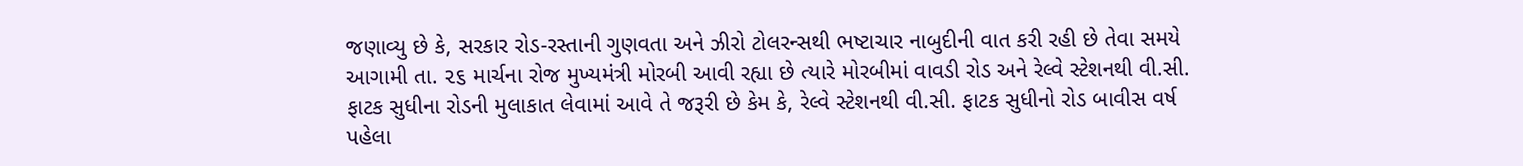જણાવ્યુ છે કે, સરકાર રોડ-રસ્તાની ગુણવતા અને ઝીરો ટોલરન્સથી ભષ્ટાચાર નાબુદીની વાત કરી રહી છે તેવા સમયે આગામી તા. ૨૬ માર્ચના રોજ મુખ્યમંત્રી મોરબી આવી રહ્યા છે ત્યારે મોરબીમાં વાવડી રોડ અને રેલ્વે સ્ટેશનથી વી.સી. ફાટક સુધીના રોડની મુલાકાત લેવામાં આવે તે જરૂરી છે કેમ કે, રેલ્વે સ્ટેશનથી વી.સી. ફાટક સુધીનો રોડ બાવીસ વર્ષ પહેલા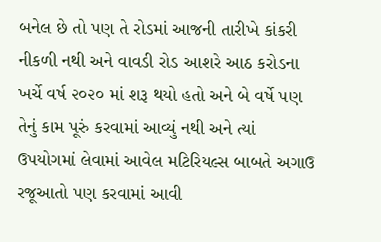બનેલ છે તો પણ તે રોડમાં આજની તારીખે કાંકરી નીકળી નથી અને વાવડી રોડ આશરે આઠ કરોડના ખર્ચે વર્ષ ૨૦૨૦ માં શરૂ થયો હતો અને બે વર્ષે પણ તેનું કામ પૂરું કરવામાં આવ્યું નથી અને ત્યાં ઉપયોગમાં લેવામાં આવેલ મટિરિયલ્સ બાબતે અગાઉ રજૂઆતો પણ કરવામાં આવી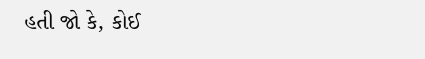હતી જો કે, કોઈ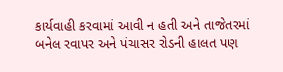કાર્યવાહી કરવામાં આવી ન હતી અને તાજેતરમાં બનેલ રવાપર અને પંચાસર રોડની હાલત પણ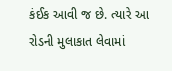કંઈક આવી જ છે. ત્યારે આ રોડની મુલાકાત લેવામાં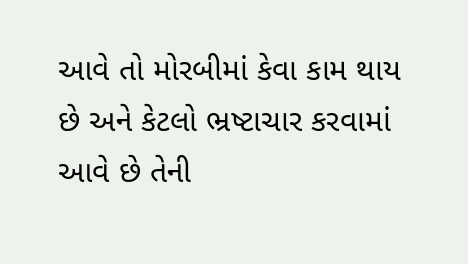આવે તો મોરબીમાં કેવા કામ થાય છે અને કેટલો ભ્રષ્ટાચાર કરવામાં આવે છે તેની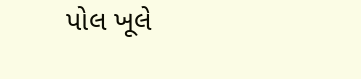પોલ ખૂલે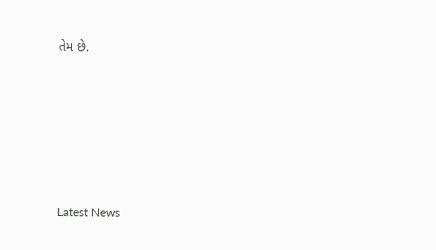તેમ છે.






Latest News